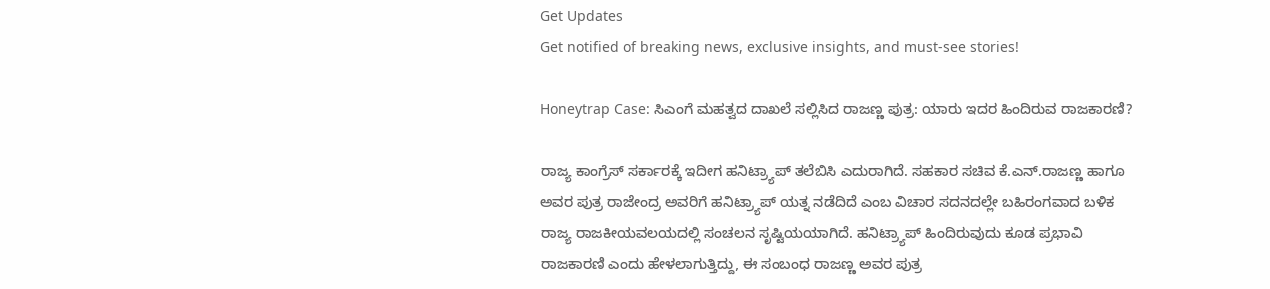Get Updates
Get notified of breaking news, exclusive insights, and must-see stories!

Honeytrap Case: ಸಿಎಂಗೆ ಮಹತ್ವದ ದಾಖಲೆ ಸಲ್ಲಿಸಿದ ರಾಜಣ್ಣ ಪುತ್ರ: ಯಾರು ಇದರ ಹಿಂದಿರುವ ರಾಜಕಾರಣಿ?

ರಾಜ್ಯ ಕಾಂಗ್ರೆಸ್‌ ಸರ್ಕಾರಕ್ಕೆ ಇದೀಗ ಹನಿಟ್ರ್ಯಾಪ್‌ ತಲೆಬಿಸಿ ಎದುರಾಗಿದೆ. ಸಹಕಾರ ಸಚಿವ ಕೆ.ಎನ್‌.ರಾಜಣ್ಣ ಹಾಗೂ ಅವರ ಪುತ್ರ ರಾಜೇಂದ್ರ ಅವರಿಗೆ ಹನಿಟ್ರ್ಯಾಪ್‌ ಯತ್ನ ನಡೆದಿದೆ ಎಂಬ ವಿಚಾರ ಸದನದಲ್ಲೇ ಬಹಿರಂಗವಾದ ಬಳಿಕ ರಾಜ್ಯ ರಾಜಕೀಯವಲಯದಲ್ಲಿ ಸಂಚಲನ ಸೃಷ್ಟಿಯಯಾಗಿದೆ. ಹನಿಟ್ರ್ಯಾಪ್‌ ಹಿಂದಿರುವುದು ಕೂಡ ಪ್ರಭಾವಿ ರಾಜಕಾರಣಿ ಎಂದು ಹೇಳಲಾಗುತ್ತಿದ್ದು, ಈ ಸಂಬಂಧ ರಾಜಣ್ಣ ಅವರ ಪುತ್ರ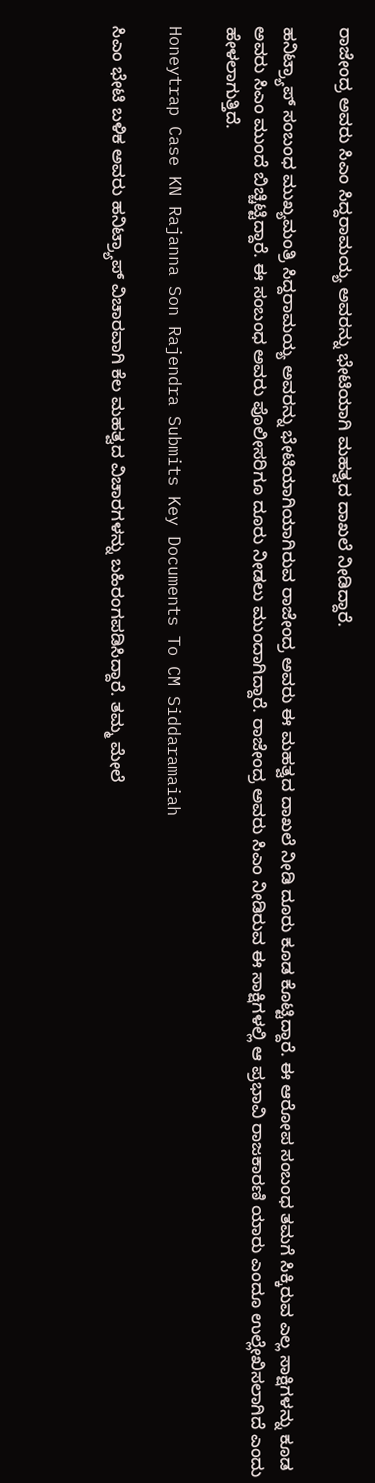ರಾಜೇಂದ್ರ ಅವರು ಸಿಎಂ ಸಿದ್ದರಾಮಯ್ಯ ಅವರನ್ನು ಭೇಟಿಯಾಗಿ ಮಹತ್ವದ ದಾಖಲೆ ನೀಡಿದ್ದಾರೆ.

ಹನಿಟ್ರ್ಯಾಪ್ ಸಂಬಂಧ ಮುಖ್ಯಮಂತ್ರಿ ಸಿದ್ದರಾಮಯ್ಯ ಅವರನ್ನು ಭೇಟಿಯಾಗಿಯಾಗಿರುವ ರಾಜೇಂದ್ರ ಅವರು ಈ ಮಹತ್ವದ ದಾಖಲೆ ನೀಡಿ ದೂರು ಕೂಡ ಕೊಟ್ಟಿದ್ದಾರೆ. ಈ ಆರೋಪ ಸಂಬಂಧ ತಮಗೆ ಸಿಕ್ಕಿರುವ ಎಲ್ಲ ಸಾಕ್ಷಿಗಳನ್ನು ಕೂಡ ಅವರು ಸಿಎಂ ಮುಂದೆ ಬಿಚ್ಚಿಟ್ಟಿದ್ದಾರೆ. ಈ ಸಂಬಂಧ ಅವರು ಪೊಲೀಸರಿಗೂ ದೂರು ನೀಡಲು ಮುಂದಾಗಿದ್ದಾರೆ. ರಾಜೇಂದ್ರ ಅವರು ಸಿಎಂ ನೀಡಿರುವ ಈ ಸಾಕ್ಷಿಗಳಲ್ಲಿ ಆ ಪ್ರಭಾವಿ ರಾಜಕಾರಣಿ ಯಾರು ಎಂದೂ ಉಲ್ಲೇಖಿಸಲಾಗಿದೆ ಎಂದು ಹೇಳಲಾಗುತ್ತಿದೆ.

Honeytrap Case KN Rajanna Son Rajendra Submits Key Documents To CM Siddaramaiah

ಸಿಎಂ ಭೇಟಿ ಬಳಿಕ ಅವರು ಹನಿಟ್ರ್ಯಾಪ್‌ ವಿಚಾರವಾಗಿ ಕೆಲ ಮಹತ್ವದ ವಿಚಾರಗಳನ್ನು ಬಹಿರಂಗಪಡಿಸಿದ್ದಾರೆ. ತಮ್ಮ ಮೇಲೆ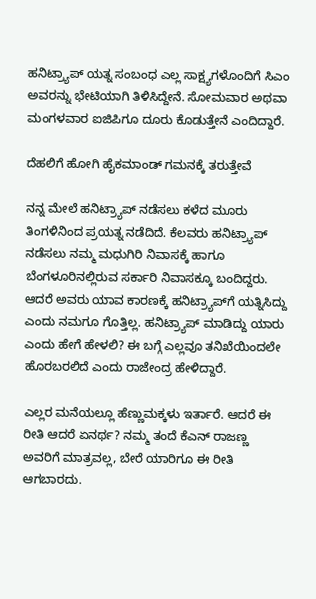ಹನಿಟ್ರ್ಯಾಪ್ ಯತ್ನ ಸಂಬಂಧ ಎಲ್ಲ ಸಾಕ್ಷ್ಯಗಳೊಂದಿಗೆ ಸಿಎಂ ಅವರನ್ನು ಭೇಟಿಯಾಗಿ ತಿಳಿಸಿದ್ದೇನೆ. ಸೋಮವಾರ ಅಥವಾ ಮಂಗಳವಾರ ಐಜಿಪಿಗೂ ದೂರು ಕೊಡುತ್ತೇನೆ ಎಂದಿದ್ದಾರೆ.

ದೆಹಲಿಗೆ ಹೋಗಿ ಹೈಕಮಾಂಡ್‌ ಗಮನಕ್ಕೆ ತರುತ್ತೇವೆ

ನನ್ನ ಮೇಲೆ ಹನಿಟ್ರ್ಯಾಪ್ ನಡೆಸಲು ಕಳೆದ ಮೂರು ತಿಂಗಳಿನಿಂದ ಪ್ರಯತ್ನ ನಡೆದಿದೆ. ಕೆಲವರು ಹನಿಟ್ರ್ಯಾಪ್ ನಡೆಸಲು ನಮ್ಮ ಮಧುಗಿರಿ ನಿವಾಸಕ್ಕೆ ಹಾಗೂ ಬೆಂಗಳೂರಿನಲ್ಲಿರುವ ಸರ್ಕಾರಿ ನಿವಾಸಕ್ಕೂ ಬಂದಿದ್ದರು. ಆದರೆ ಅವರು ಯಾವ ಕಾರಣಕ್ಕೆ ಹನಿಟ್ರ್ಯಾಪ್‌ಗೆ ಯತ್ನಿಸಿದ್ದು ಎಂದು ನಮಗೂ ಗೊತ್ತಿಲ್ಲ. ಹನಿಟ್ರ್ಯಾಪ್‌ ಮಾಡಿದ್ದು ಯಾರು ಎಂದು ಹೇಗೆ ಹೇಳಲಿ? ಈ ಬಗ್ಗೆ ಎಲ್ಲವೂ ತನಿಖೆಯಿಂದಲೇ ಹೊರಬರಲಿದೆ ಎಂದು ರಾಜೇಂದ್ರ ಹೇಳಿದ್ದಾರೆ.

ಎಲ್ಲರ ಮನೆಯಲ್ಲೂ ಹೆಣ್ಣುಮಕ್ಕಳು ಇರ್ತಾರೆ. ಆದರೆ ಈ ರೀತಿ ಆದರೆ ಏನರ್ಥ? ನಮ್ಮ ತಂದೆ ಕೆಎನ್‌ ರಾಜಣ್ಣ ಅವರಿಗೆ ಮಾತ್ರವಲ್ಲ, ಬೇರೆ ಯಾರಿಗೂ ಈ ರೀತಿ ಆಗಬಾರದು.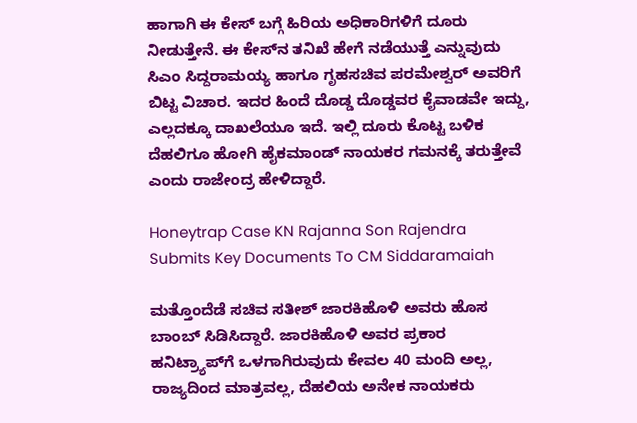ಹಾಗಾಗಿ ಈ ಕೇಸ್‌ ಬಗ್ಗೆ ಹಿರಿಯ ಅಧಿಕಾರಿಗಳಿಗೆ ದೂರು ನೀಡುತ್ತೇನೆ. ಈ ಕೇಸ್‌ನ ತನಿಖೆ ಹೇಗೆ ನಡೆಯುತ್ತೆ ಎನ್ನುವುದು ಸಿಎಂ ಸಿದ್ದರಾಮಯ್ಯ ಹಾಗೂ ಗೃಹಸಚಿವ ಪರಮೇಶ್ವರ್‌ ಅವರಿಗೆ ಬಿಟ್ಟ ವಿಚಾರ. ಇದರ ಹಿಂದೆ ದೊಡ್ಡ ದೊಡ್ಡವರ ಕೈವಾಡವೇ ಇದ್ದು, ಎಲ್ಲದಕ್ಕೂ ದಾಖಲೆಯೂ ಇದೆ. ಇಲ್ಲಿ ದೂರು ಕೊಟ್ಟ ಬಳಿಕ ದೆಹಲಿಗೂ ಹೋಗಿ ಹೈಕಮಾಂಡ್‌ ನಾಯಕರ ಗಮನಕ್ಕೆ ತರುತ್ತೇವೆ ಎಂದು ರಾಜೇಂದ್ರ ಹೇಳಿದ್ದಾರೆ.

Honeytrap Case KN Rajanna Son Rajendra Submits Key Documents To CM Siddaramaiah

ಮತ್ತೊಂದೆಡೆ ಸಚಿವ ಸತೀಶ್‌ ಜಾರಕಿಹೊಳಿ ಅವರು ಹೊಸ ಬಾಂಬ್‌ ಸಿಡಿಸಿದ್ದಾರೆ. ಜಾರಕಿಹೊಳಿ ಅವರ ಪ್ರಕಾರ ಹನಿಟ್ರ್ಯಾಪ್‌ಗೆ ಒಳಗಾಗಿರುವುದು ಕೇವಲ 40 ಮಂದಿ ಅಲ್ಲ, ರಾಜ್ಯದಿಂದ ಮಾತ್ರವಲ್ಲ, ದೆಹಲಿಯ ಅನೇಕ ನಾಯಕರು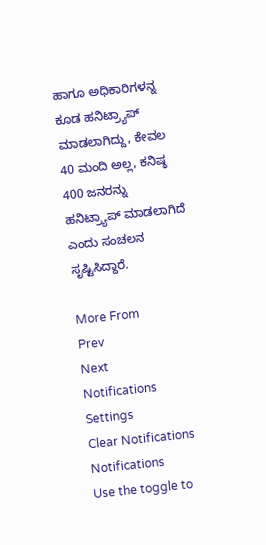ಹಾಗೂ ಅಧಿಕಾರಿಗಳನ್ನ ಕೂಡ ಹನಿಟ್ರ್ಯಾಪ್‌ ಮಾಡಲಾಗಿದ್ದು, ಕೇವಲ 40 ಮಂದಿ ಅಲ್ಲ, ಕನಿಷ್ಠ 400 ಜನರನ್ನು ಹನಿಟ್ರ್ಯಾಪ್‌ ಮಾಡಲಾಗಿದೆ ಎಂದು ಸಂಚಲನ ಸೃಷ್ಟಿಸಿದ್ದಾರೆ.

More From
Prev
Next
Notifications
Settings
Clear Notifications
Notifications
Use the toggle to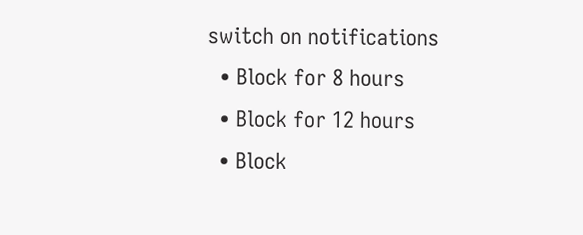switch on notifications
  • Block for 8 hours
  • Block for 12 hours
  • Block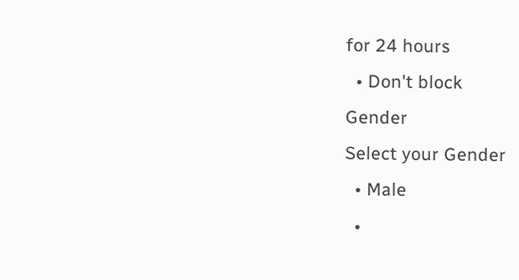for 24 hours
  • Don't block
Gender
Select your Gender
  • Male
  •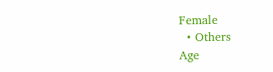Female
  • Others
Age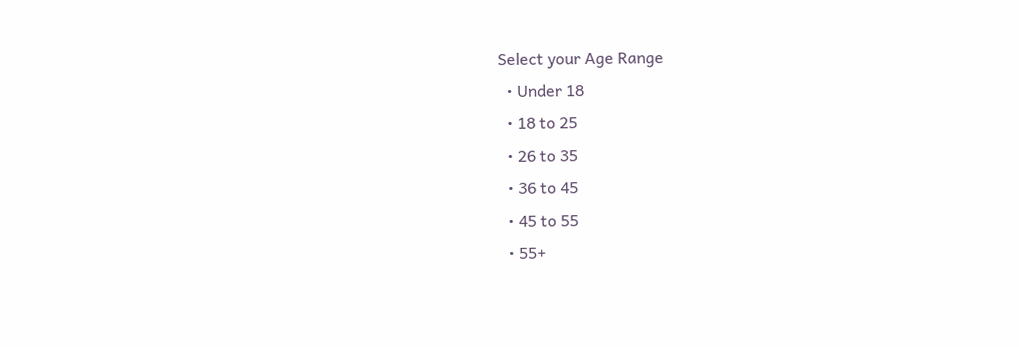Select your Age Range
  • Under 18
  • 18 to 25
  • 26 to 35
  • 36 to 45
  • 45 to 55
  • 55+